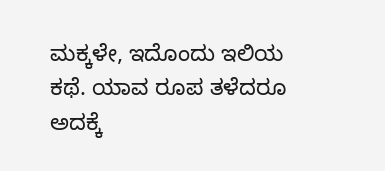ಮಕ್ಕಳೇ, ಇದೊಂದು ಇಲಿಯ ಕಥೆ. ಯಾವ ರೂಪ ತಳೆದರೂ ಅದಕ್ಕೆ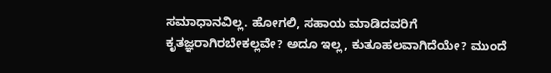ಸಮಾಧಾನವಿಲ್ಲ. ಹೋಗಲಿ, ಸಹಾಯ ಮಾಡಿದವರಿಗೆ ಕೃತಜ್ಞರಾಗಿರಬೇಕಲ್ಲವೇ? ಅದೂ ಇಲ್ಲ, ಕುತೂಹಲವಾಗಿದೆಯೇ? ಮುಂದೆ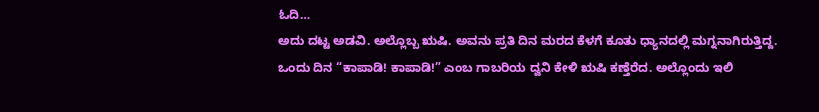ಓದಿ…
ಅದು ದಟ್ಟ ಅಡವಿ. ಅಲ್ಲೊಬ್ಬ ಋಷಿ. ಅವನು ಪ್ರತಿ ದಿನ ಮರದ ಕೆಳಗೆ ಕೂತು ಧ್ಯಾನದಲ್ಲಿ ಮಗ್ನನಾಗಿರುತ್ತಿದ್ದ. ಒಂದು ದಿನ “ಕಾಪಾಡಿ! ಕಾಪಾಡಿ!” ಎಂಬ ಗಾಬರಿಯ ದ್ವನಿ ಕೇಳಿ ಋಷಿ ಕಣ್ತೆರೆದ. ಅಲ್ಲೊಂದು ಇಲಿ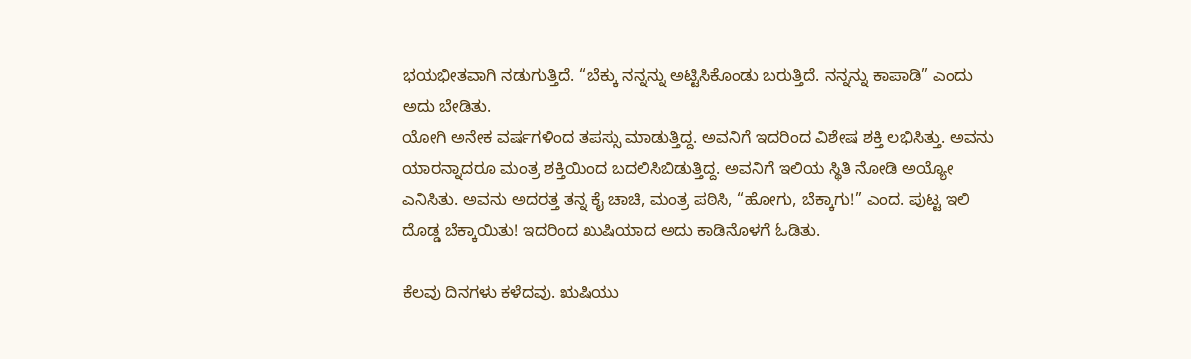ಭಯಭೀತವಾಗಿ ನಡುಗುತ್ತಿದೆ. “ಬೆಕ್ಕು ನನ್ನನ್ನು ಅಟ್ಟಿಸಿಕೊಂಡು ಬರುತ್ತಿದೆ. ನನ್ನನ್ನು ಕಾಪಾಡಿ” ಎಂದು ಅದು ಬೇಡಿತು.
ಯೋಗಿ ಅನೇಕ ವರ್ಷಗಳಿಂದ ತಪಸ್ಸು ಮಾಡುತ್ತಿದ್ದ. ಅವನಿಗೆ ಇದರಿಂದ ವಿಶೇಷ ಶಕ್ತಿ ಲಭಿಸಿತ್ತು. ಅವನು ಯಾರನ್ನಾದರೂ ಮಂತ್ರ ಶಕ್ತಿಯಿಂದ ಬದಲಿಸಿಬಿಡುತ್ತಿದ್ದ. ಅವನಿಗೆ ಇಲಿಯ ಸ್ಥಿತಿ ನೋಡಿ ಅಯ್ಯೋ ಎನಿಸಿತು. ಅವನು ಅದರತ್ತ ತನ್ನ ಕೈ ಚಾಚಿ, ಮಂತ್ರ ಪಠಿಸಿ, “ಹೋಗು, ಬೆಕ್ಕಾಗು!” ಎಂದ. ಪುಟ್ಟ ಇಲಿ ದೊಡ್ಡ ಬೆಕ್ಕಾಯಿತು! ಇದರಿಂದ ಖುಷಿಯಾದ ಅದು ಕಾಡಿನೊಳಗೆ ಓಡಿತು.

ಕೆಲವು ದಿನಗಳು ಕಳೆದವು. ಋಷಿಯು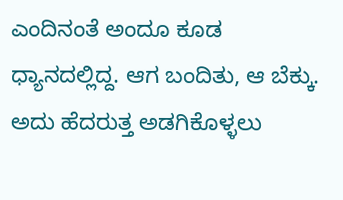ಎಂದಿನಂತೆ ಅಂದೂ ಕೂಡ ಧ್ಯಾನದಲ್ಲಿದ್ದ. ಆಗ ಬಂದಿತು, ಆ ಬೆಕ್ಕು. ಅದು ಹೆದರುತ್ತ ಅಡಗಿಕೊಳ್ಳಲು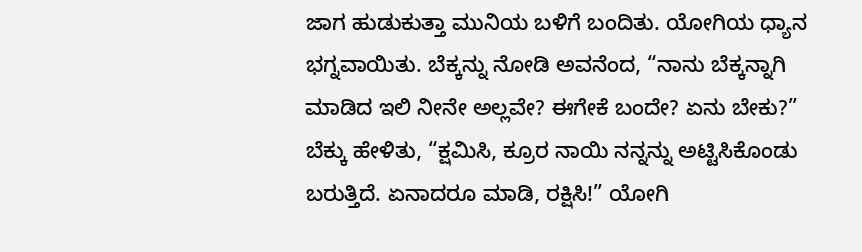ಜಾಗ ಹುಡುಕುತ್ತಾ ಮುನಿಯ ಬಳಿಗೆ ಬಂದಿತು. ಯೋಗಿಯ ಧ್ಯಾನ ಭಗ್ನವಾಯಿತು. ಬೆಕ್ಕನ್ನು ನೋಡಿ ಅವನೆಂದ, “ನಾನು ಬೆಕ್ಕನ್ನಾಗಿ ಮಾಡಿದ ಇಲಿ ನೀನೇ ಅಲ್ಲವೇ? ಈಗೇಕೆ ಬಂದೇ? ಏನು ಬೇಕು?”
ಬೆಕ್ಕು ಹೇಳಿತು, “ಕ್ಷಮಿಸಿ, ಕ್ರೂರ ನಾಯಿ ನನ್ನನ್ನು ಅಟ್ಟಿಸಿಕೊಂಡು ಬರುತ್ತಿದೆ. ಏನಾದರೂ ಮಾಡಿ, ರಕ್ಷಿಸಿ!” ಯೋಗಿ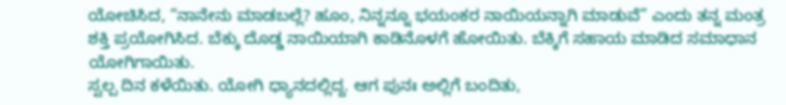ಯೋಚಿಸಿದ, “ನಾನೇನು ಮಾಡಬಲ್ಲೆ? ಹೂಂ, ನಿನ್ನನ್ನೂ ಭಯಂಕರ ನಾಯಿಯನ್ನಾಗಿ ಮಾಡುವೆ” ಎಂದು ತನ್ನ ಮಂತ್ರ ಶಕ್ತಿ ಪ್ರಯೋಗಿಸಿದ. ಬೆಕ್ಕು ದೊಡ್ಡ ನಾಯಿಯಾಗಿ ಕಾಡಿನೊಳಗೆ ಹೋಯಿತು. ಬೆಕ್ಕಿಗೆ ಸಹಾಯ ಮಾಡಿದ ಸಮಾಧಾನ ಯೋಗಿಗಾಯಿತು.
ಸ್ವಲ್ಪ ದಿನ ಕಳೆಯಿತು. ಯೋಗಿ ಧ್ಯಾನದಲ್ಲಿದ್ದ. ಆಗ ಪುನಃ ಅಲ್ಲಿಗೆ ಬಂದಿತು,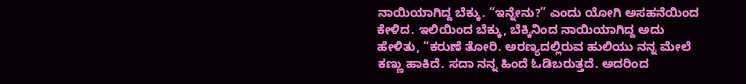ನಾಯಿಯಾಗಿದ್ದ ಬೆಕ್ಕು. “ಇನ್ನೇನು?” ಎಂದು ಯೋಗಿ ಅಸಹನೆಯಿಂದ ಕೇಳಿದ. ಇಲಿಯಿಂದ ಬೆಕ್ಕು, ಬೆಕ್ಕಿನಿಂದ ನಾಯಿಯಾಗಿದ್ದ ಅದು ಹೇಳಿತು, “ಕರುಣೆ ತೋರಿ. ಅರಣ್ಯದಲ್ಲಿರುವ ಹುಲಿಯು ನನ್ನ ಮೇಲೆ ಕಣ್ಣು ಹಾಕಿದೆ. ಸದಾ ನನ್ನ ಹಿಂದೆ ಓಡಿಬರುತ್ತದೆ. ಅದರಿಂದ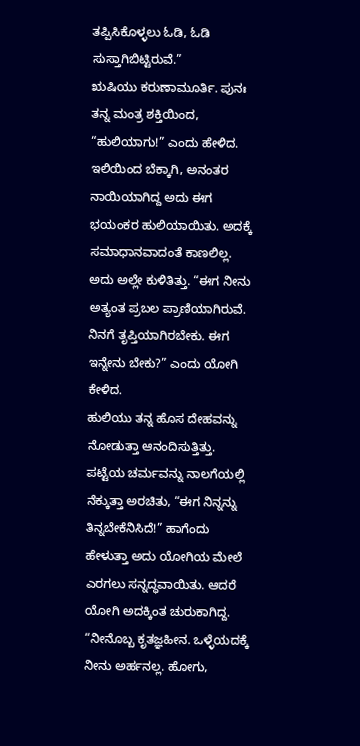ತಪ್ಪಿಸಿಕೊಳ್ಳಲು ಓಡಿ, ಓಡಿ ಸುಸ್ತಾಗಿಬಿಟ್ಟಿರುವೆ.”
ಋಷಿಯು ಕರುಣಾಮೂರ್ತಿ. ಪುನಃ ತನ್ನ ಮಂತ್ರ ಶಕ್ತಿಯಿಂದ, “ಹುಲಿಯಾಗು!” ಎಂದು ಹೇಳಿದ. ಇಲಿಯಿಂದ ಬೆಕ್ಕಾಗಿ, ಅನಂತರ ನಾಯಿಯಾಗಿದ್ದ ಅದು ಈಗ ಭಯಂಕರ ಹುಲಿಯಾಯಿತು. ಅದಕ್ಕೆ ಸಮಾಧಾನವಾದಂತೆ ಕಾಣಲಿಲ್ಲ. ಅದು ಅಲ್ಲೇ ಕುಳಿತಿತ್ತು. “ಈಗ ನೀನು ಅತ್ಯಂತ ಪ್ರಬಲ ಪ್ರಾಣಿಯಾಗಿರುವೆ. ನಿನಗೆ ತೃಪ್ತಿಯಾಗಿರಬೇಕು. ಈಗ ಇನ್ನೇನು ಬೇಕು?” ಎಂದು ಯೋಗಿ ಕೇಳಿದ.
ಹುಲಿಯು ತನ್ನ ಹೊಸ ದೇಹವನ್ನು ನೋಡುತ್ತಾ ಆನಂದಿಸುತ್ತಿತ್ತು. ಪಟ್ಟೆಯ ಚರ್ಮವನ್ನು ನಾಲಗೆಯಲ್ಲಿ ನೆಕ್ಕುತ್ತಾ ಅರಚಿತು, “ಈಗ ನಿನ್ನನ್ನು ತಿನ್ನಬೇಕೆನಿಸಿದೆ!” ಹಾಗೆಂದು ಹೇಳುತ್ತಾ ಅದು ಯೋಗಿಯ ಮೇಲೆ ಎರಗಲು ಸನ್ನದ್ಧವಾಯಿತು. ಆದರೆ ಯೋಗಿ ಅದಕ್ಕಿಂತ ಚುರುಕಾಗಿದ್ದ. “ನೀನೊಬ್ಬ ಕೃತಜ್ಞಹೀನ. ಒಳ್ಳೆಯದಕ್ಕೆ ನೀನು ಅರ್ಹನಲ್ಲ. ಹೋಗು,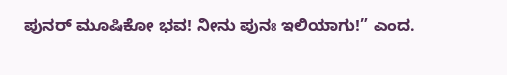ಪುನರ್ ಮೂಷಿಕೋ ಭವ! ನೀನು ಪುನಃ ಇಲಿಯಾಗು!” ಎಂದ.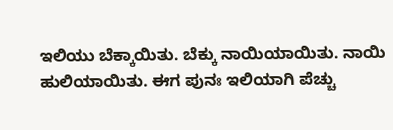ಇಲಿಯು ಬೆಕ್ಕಾಯಿತು. ಬೆಕ್ಕು ನಾಯಿಯಾಯಿತು. ನಾಯಿ ಹುಲಿಯಾಯಿತು. ಈಗ ಪುನಃ ಇಲಿಯಾಗಿ ಪೆಚ್ಚು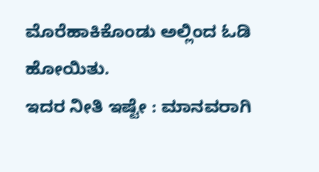ಮೊರೆಹಾಕಿಕೊಂಡು ಅಲ್ಲಿಂದ ಓಡಿ ಹೋಯಿತು.
ಇದರ ನೀತಿ ಇಷ್ಟೇ : ಮಾನವರಾಗಿ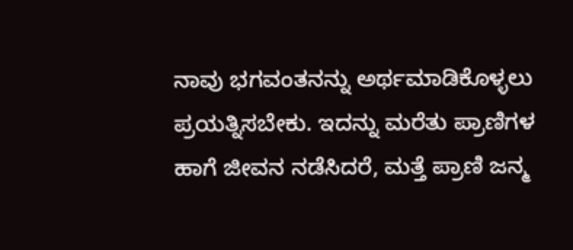ನಾವು ಭಗವಂತನನ್ನು ಅರ್ಥಮಾಡಿಕೊಳ್ಳಲು ಪ್ರಯತ್ನಿಸಬೇಕು. ಇದನ್ನು ಮರೆತು ಪ್ರಾಣಿಗಳ ಹಾಗೆ ಜೀವನ ನಡೆಸಿದರೆ, ಮತ್ತೆ ಪ್ರಾಣಿ ಜನ್ಮ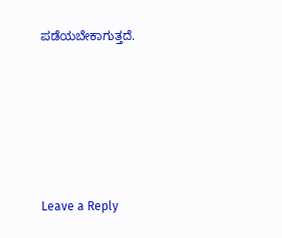ಪಡೆಯಬೇಕಾಗುತ್ತದೆ.






Leave a Reply